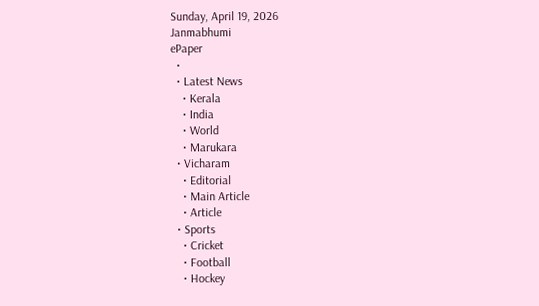Sunday, April 19, 2026
Janmabhumi
ePaper
  •
  • Latest News
    • Kerala
    • India
    • World
    • Marukara
  • Vicharam
    • Editorial
    • Main Article
    • Article
  • Sports
    • Cricket
    • Football
    • Hockey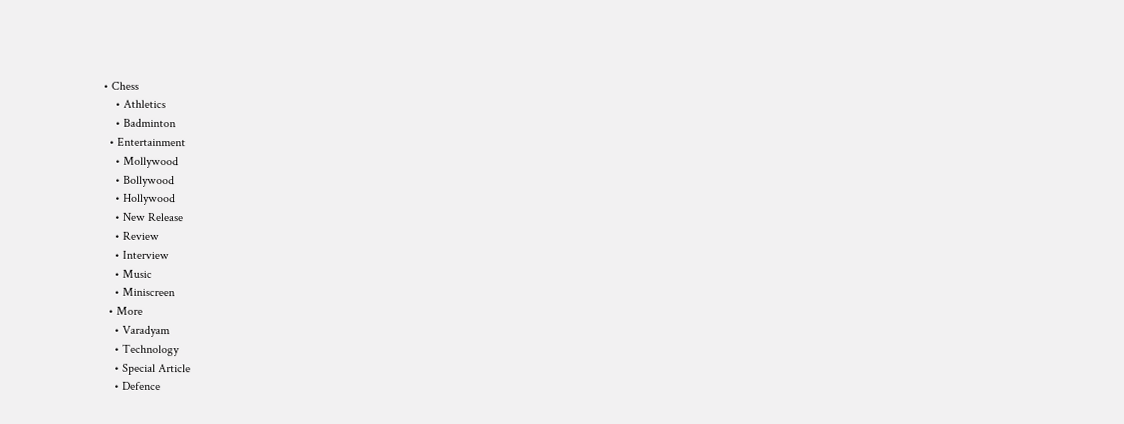• Chess
    • Athletics
    • Badminton
  • Entertainment
    • Mollywood
    • Bollywood
    • Hollywood
    • New Release
    • Review
    • Interview
    • Music
    • Miniscreen
  • More
    • Varadyam
    • Technology
    • Special Article
    • Defence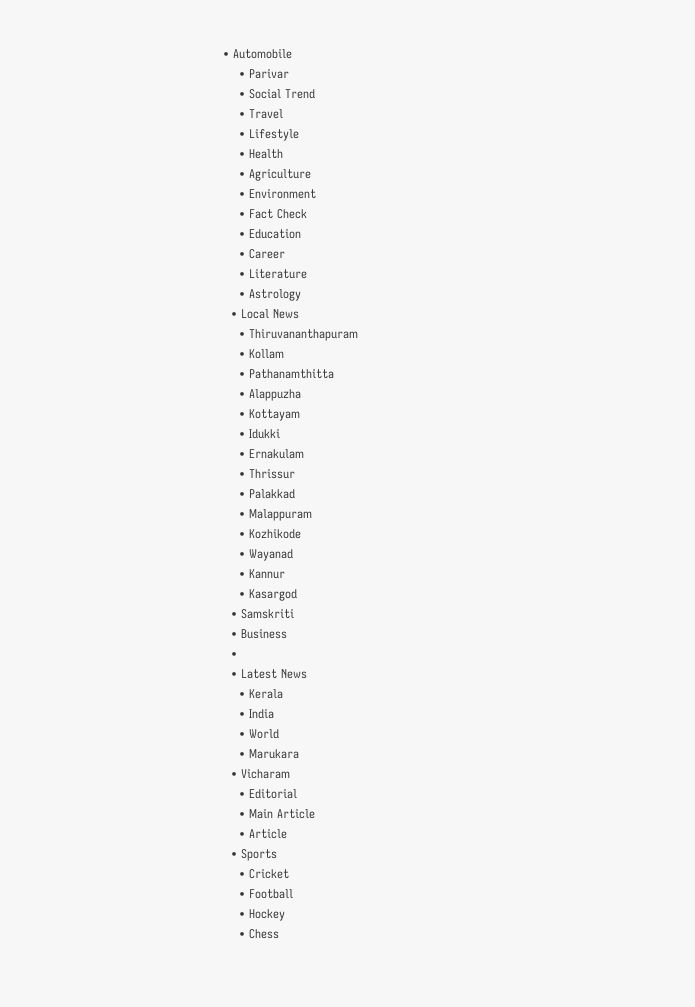• Automobile
    • Parivar
    • Social Trend
    • Travel
    • Lifestyle
    • Health
    • Agriculture
    • Environment
    • Fact Check
    • Education
    • Career
    • Literature
    • Astrology
  • Local News
    • Thiruvananthapuram
    • Kollam
    • Pathanamthitta
    • Alappuzha
    • Kottayam
    • Idukki
    • Ernakulam
    • Thrissur
    • Palakkad
    • Malappuram
    • Kozhikode
    • Wayanad
    • Kannur
    • Kasargod
  • Samskriti
  • Business
  •
  • Latest News
    • Kerala
    • India
    • World
    • Marukara
  • Vicharam
    • Editorial
    • Main Article
    • Article
  • Sports
    • Cricket
    • Football
    • Hockey
    • Chess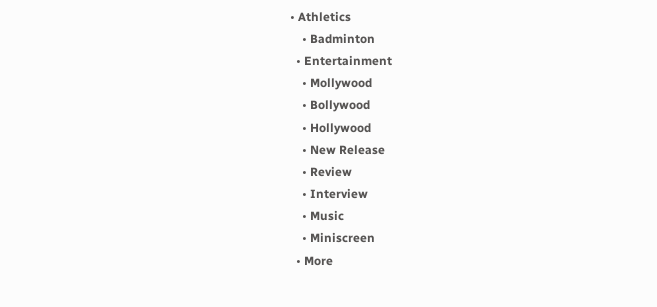• Athletics
    • Badminton
  • Entertainment
    • Mollywood
    • Bollywood
    • Hollywood
    • New Release
    • Review
    • Interview
    • Music
    • Miniscreen
  • More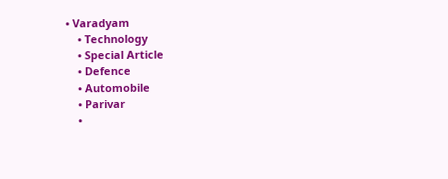• Varadyam
    • Technology
    • Special Article
    • Defence
    • Automobile
    • Parivar
    •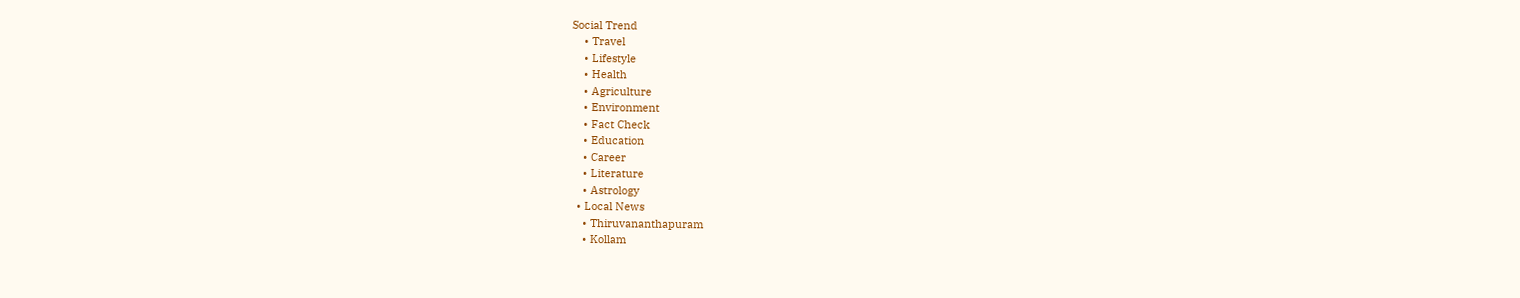Social Trend
    • Travel
    • Lifestyle
    • Health
    • Agriculture
    • Environment
    • Fact Check
    • Education
    • Career
    • Literature
    • Astrology
  • Local News
    • Thiruvananthapuram
    • Kollam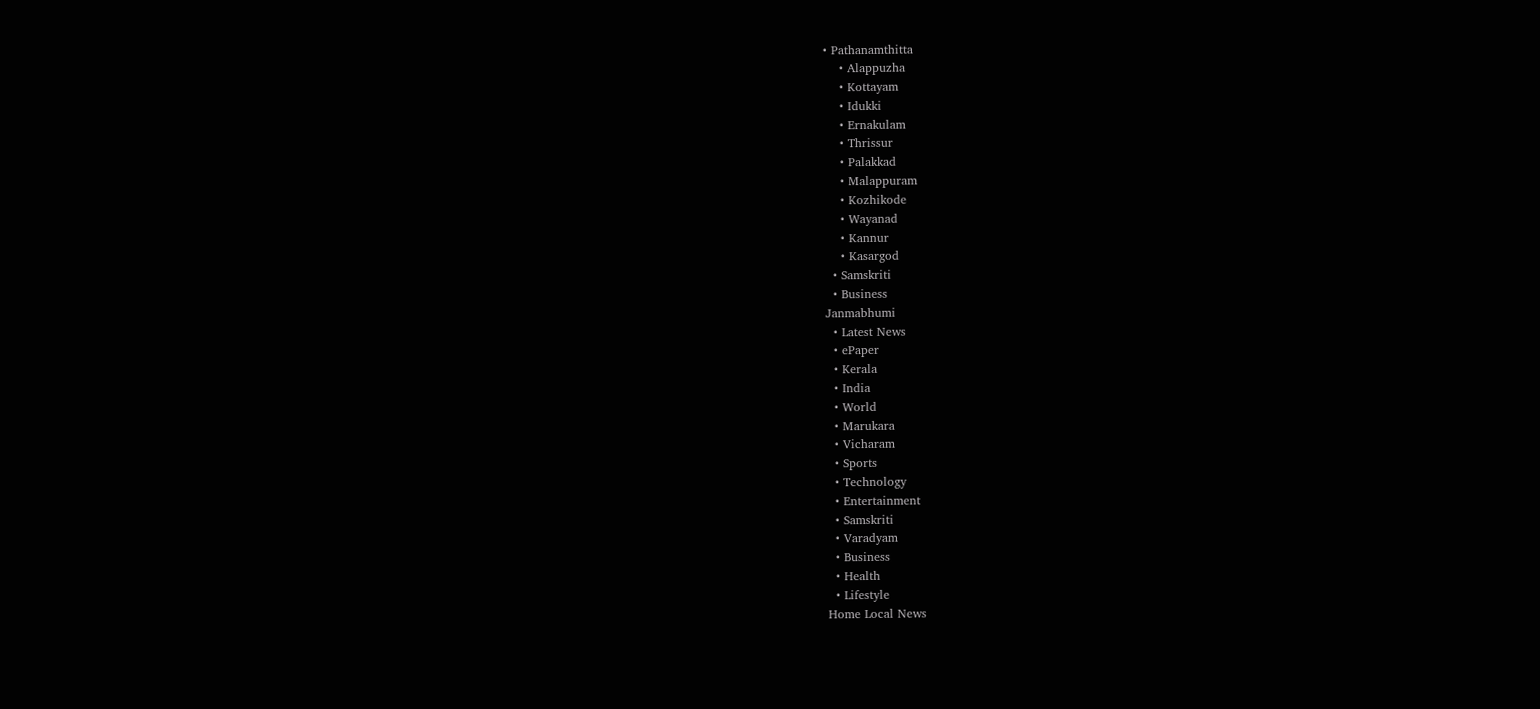• Pathanamthitta
    • Alappuzha
    • Kottayam
    • Idukki
    • Ernakulam
    • Thrissur
    • Palakkad
    • Malappuram
    • Kozhikode
    • Wayanad
    • Kannur
    • Kasargod
  • Samskriti
  • Business
Janmabhumi
  • Latest News
  • ePaper
  • Kerala
  • India
  • World
  • Marukara
  • Vicharam
  • Sports
  • Technology
  • Entertainment
  • Samskriti
  • Varadyam
  • Business
  • Health
  • Lifestyle
Home Local News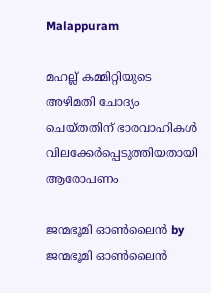Malappuram

മഹല്ല് കമ്മിറ്റിയുടെ അഴിമതി ചോദ്യം ചെയ്തതിന് ഭാരവാഹികള്‍ വിലക്കേര്‍പ്പെടുത്തിയതായി ആരോപണം

ജന്മഭൂമി ഓണ്‍ലൈന്‍ by ജന്മഭൂമി ഓണ്‍ലൈന്‍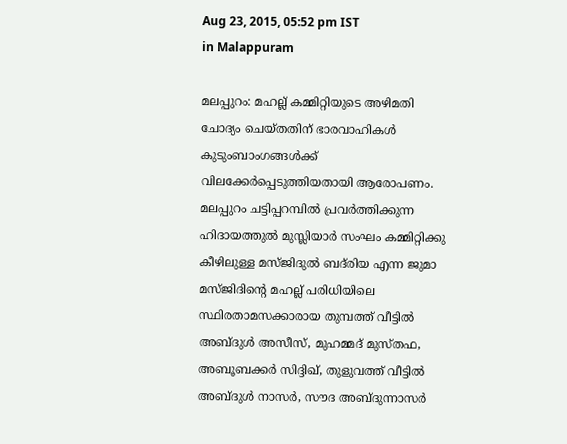Aug 23, 2015, 05:52 pm IST
in Malappuram

മലപ്പുറം: മഹല്ല് കമ്മിറ്റിയുടെ അഴിമതി ചോദ്യം ചെയ്തതിന് ഭാരവാഹികള്‍ കുടുംബാംഗങ്ങള്‍ക്ക് വിലക്കേര്‍പ്പെടുത്തിയതായി ആരോപണം. മലപ്പുറം ചട്ടിപ്പറമ്പില്‍ പ്രവര്‍ത്തിക്കുന്ന ഹിദായത്തുല്‍ മുസ്ലിയാര്‍ സംഘം കമ്മിറ്റിക്കു കീഴിലുള്ള മസ്ജിദുല്‍ ബദ്‌രിയ എന്ന ജുമാ മസ്ജിദിന്റെ മഹല്ല് പരിധിയിലെ സ്ഥിരതാമസക്കാരായ തുമ്പത്ത് വീട്ടില്‍ അബ്ദുള്‍ അസീസ്, മുഹമ്മദ് മുസ്തഫ, അബൂബക്കര്‍ സിദ്ദിഖ്, തുളുവത്ത് വീട്ടില്‍ അബ്ദുള്‍ നാസര്‍, സൗദ അബ്ദുന്നാസര്‍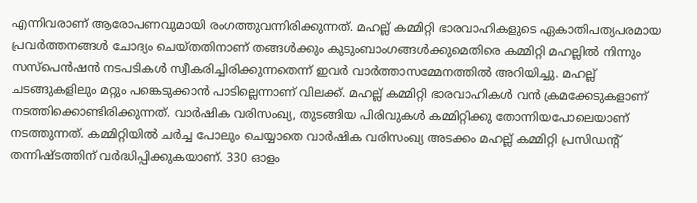എന്നിവരാണ് ആരോപണവുമായി രംഗത്തുവന്നിരിക്കുന്നത്. മഹല്ല് കമ്മിറ്റി ഭാരവാഹികളുടെ ഏകാതിപത്യപരമായ പ്രവര്‍ത്തനങ്ങള്‍ ചോദ്യം ചെയ്തതിനാണ് തങ്ങള്‍ക്കും കുടുംബാംഗങ്ങള്‍ക്കുമെതിരെ കമ്മിറ്റി മഹല്ലില്‍ നിന്നും സസ്‌പെന്‍ഷന്‍ നടപടികള്‍ സ്വീകരിച്ചിരിക്കുന്നതെന്ന് ഇവര്‍ വാര്‍ത്താസമ്മേനത്തില്‍ അറിയിച്ചു. മഹല്ല് ചടങ്ങുകളിലും മറ്റും പങ്കെടുക്കാന്‍ പാടില്ലെന്നാണ് വിലക്ക്. മഹല്ല് കമ്മിറ്റി ഭാരവാഹികള്‍ വന്‍ ക്രമക്കേടുകളാണ് നടത്തിക്കൊണ്ടിരിക്കുന്നത്. വാര്‍ഷിക വരിസംഖ്യ, തുടങ്ങിയ പിരിവുകള്‍ കമ്മിറ്റിക്കു തോന്നിയപോലെയാണ് നടത്തുന്നത്. കമ്മിറ്റിയില്‍ ചര്‍ച്ച പോലും ചെയ്യാതെ വാര്‍ഷിക വരിസംഖ്യ അടക്കം മഹല്ല് കമ്മിറ്റി പ്രസിഡന്റ് തന്നിഷ്ടത്തിന് വര്‍ദ്ധിപ്പിക്കുകയാണ്. 330 ഓളം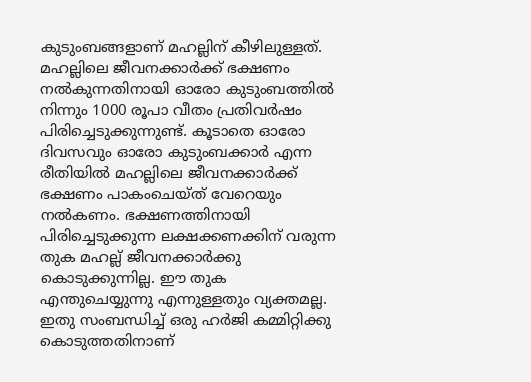കുടുംബങ്ങളാണ് മഹല്ലിന് കീഴിലുള്ളത്. മഹല്ലിലെ ജീവനക്കാര്‍ക്ക് ഭക്ഷണം നല്‍കുന്നതിനായി ഓരോ കുടുംബത്തില്‍ നിന്നും 1000 രൂപാ വീതം പ്രതിവര്‍ഷം പിരിച്ചെടുക്കുന്നുണ്ട്. കൂടാതെ ഓരോ ദിവസവും ഓരോ കുടുംബക്കാര്‍ എന്ന രീതിയില്‍ മഹല്ലിലെ ജീവനക്കാര്‍ക്ക് ഭക്ഷണം പാകംചെയ്ത് വേറെയും നല്‍കണം. ഭക്ഷണത്തിനായി പിരിച്ചെടുക്കുന്ന ലക്ഷക്കണക്കിന് വരുന്ന തുക മഹല്ല് ജീവനക്കാര്‍ക്കു കൊടുക്കുന്നില്ല. ഈ തുക എന്തുചെയ്യുന്നു എന്നുള്ളതും വ്യക്തമല്ല. ഇതു സംബന്ധിച്ച് ഒരു ഹര്‍ജി കമ്മിറ്റിക്കു കൊടുത്തതിനാണ്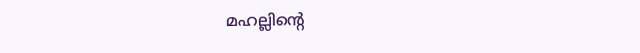മഹല്ലിന്റെ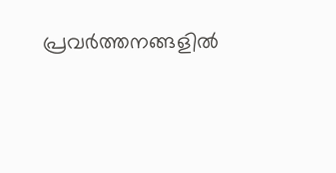പ്രവര്‍ത്തനങ്ങളില്‍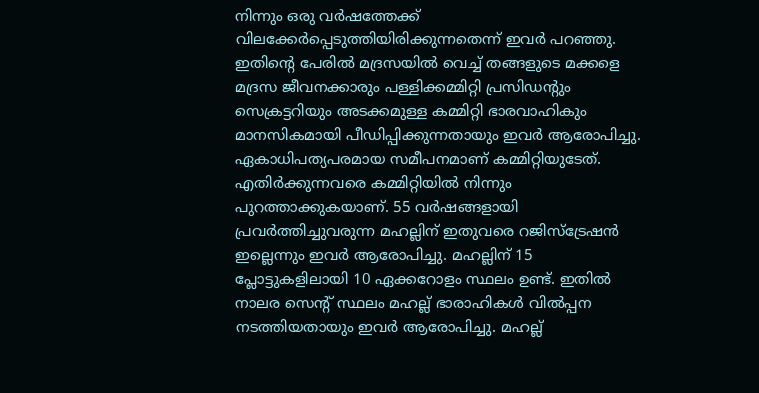നിന്നും ഒരു വര്‍ഷത്തേക്ക് വിലക്കേര്‍പ്പെടുത്തിയിരിക്കുന്നതെന്ന് ഇവര്‍ പറഞ്ഞു. ഇതിന്റെ പേരില്‍ മദ്രസയില്‍ വെച്ച് തങ്ങളുടെ മക്കളെ മദ്രസ ജീവനക്കാരും പള്ളിക്കമ്മിറ്റി പ്രസിഡന്റും സെക്രട്ടറിയും അടക്കമുള്ള കമ്മിറ്റി ഭാരവാഹികും മാനസികമായി പീഡിപ്പിക്കുന്നതായും ഇവര്‍ ആരോപിച്ചു. ഏകാധിപത്യപരമായ സമീപനമാണ് കമ്മിറ്റിയുടേത്. എതിര്‍ക്കുന്നവരെ കമ്മിറ്റിയില്‍ നിന്നും പുറത്താക്കുകയാണ്. 55 വര്‍ഷങ്ങളായി പ്രവര്‍ത്തിച്ചുവരുന്ന മഹല്ലിന് ഇതുവരെ റജിസ്‌ട്രേഷന്‍ ഇല്ലെന്നും ഇവര്‍ ആരോപിച്ചു. മഹല്ലിന് 15 പ്ലോട്ടുകളിലായി 10 ഏക്കറോളം സ്ഥലം ഉണ്ട്. ഇതില്‍ നാലര സെന്റ് സ്ഥലം മഹല്ല് ഭാരാഹികള്‍ വില്‍പ്പന നടത്തിയതായും ഇവര്‍ ആരോപിച്ചു. മഹല്ല്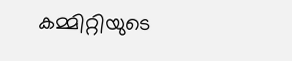കമ്മിറ്റിയുടെ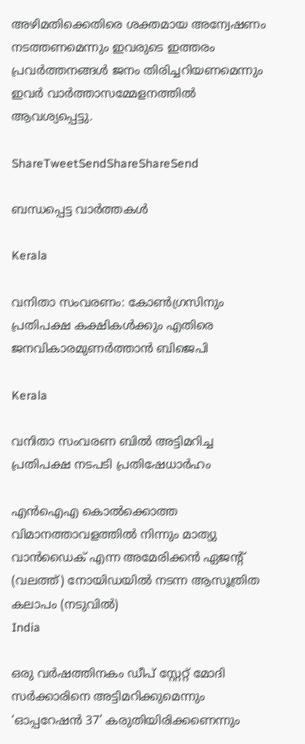അഴിമതിക്കെതിരെ ശക്തമായ അന്വേഷണം നടത്തണമെന്നും ഇവരുടെ ഇത്തരം പ്രവര്‍ത്തനങ്ങള്‍ ജനം തിരിച്ചറിയണമെന്നും ഇവര്‍ വാര്‍ത്താസമ്മേളനത്തില്‍ ആവശ്യപ്പെട്ടു.

ShareTweetSendShareShareSend

ബന്ധപ്പെട്ട വാര്‍ത്തകള്‍

Kerala

വനിതാ സംവരണം: കോണ്‍ഗ്രസിനും പ്രതിപക്ഷ കക്ഷികള്‍ക്കും എതിരെ ജനവികാരമുണര്‍ത്താന്‍ ബിജെപി

Kerala

വനിതാ സംവരണ ബില്‍ അട്ടിമറിച്ച പ്രതിപക്ഷ നടപടി പ്രതിഷേധാര്‍ഹം

എന്‍ഐഎ കൊല്‍ക്കൊത്ത വിമാനത്താവളത്തില്‍ നിന്നും മാത്യു വാന്‍ഡൈക് എന്ന അമേരിക്കന്‍ ഏജന്‍റ് (വലത്ത്) നോയിഡയില്‍ നടന്ന ആസൂത്രിത കലാപം (നടുവില്‍)
India

ഒരു വര്‍ഷത്തിനകം ഡീപ് സ്റ്റേറ്റ് മോദി സര്‍ക്കാരിനെ അട്ടിമറിക്കുമെന്നും ‘ഓപ്പറേഷന്‍ 37’ കരുതിയിരിക്കണെന്നും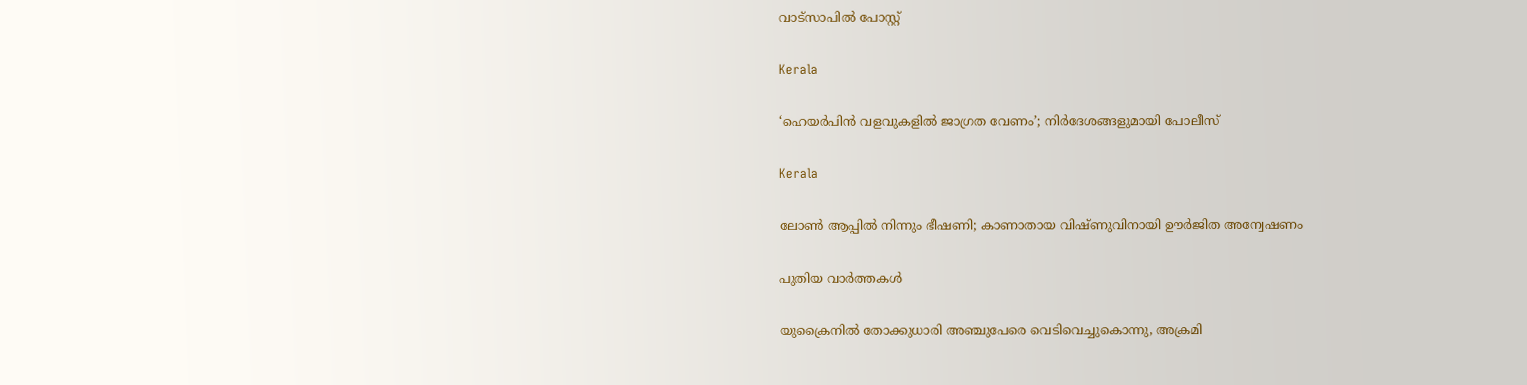വാട്സാപില്‍ പോസ്റ്റ്

Kerala

‘ഹെയർപിൻ വളവുകളിൽ ജാഗ്രത വേണം’; നിർദേശങ്ങളുമായി പോലീസ്

Kerala

ലോൺ ആപ്പിൽ നിന്നും ഭീഷണി; കാണാതായ വിഷ്ണുവിനായി ഊർജിത അന്വേഷണം

പുതിയ വാര്‍ത്തകള്‍

യുക്രൈനിൽ തോക്കുധാരി അഞ്ചുപേരെ വെടിവെച്ചുകൊന്നു, അക്രമി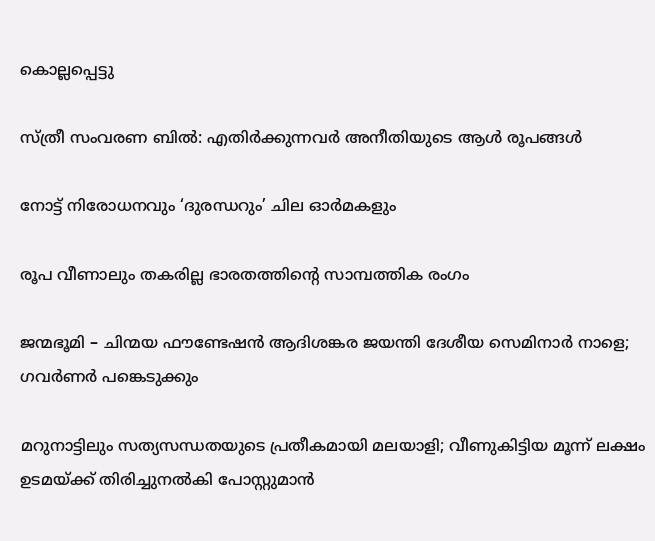കൊല്ലപ്പെട്ടു

സ്ത്രീ സംവരണ ബില്‍: എതിര്‍ക്കുന്നവര്‍ അനീതിയുടെ ആള്‍ രൂപങ്ങള്‍

നോട്ട് നിരോധനവും ‘ദുരന്ധറും’ ചില ഓര്‍മകളും

രൂപ വീണാലും തകരില്ല ഭാരതത്തിന്റെ സാമ്പത്തിക രംഗം

ജന്മഭൂമി – ചിന്മയ ഫൗണ്ടേഷന്‍ ആദിശങ്കര ജയന്തി ദേശീയ സെമിനാര്‍ നാളെ; ഗവര്‍ണര്‍ പങ്കെടുക്കും

മറുനാട്ടിലും സത്യസന്ധതയുടെ പ്രതീകമായി മലയാളി; വീണുകിട്ടിയ മൂന്ന് ലക്ഷം ഉടമയ്‌ക്ക് തിരിച്ചുനല്‍കി പോസ്റ്റുമാന്‍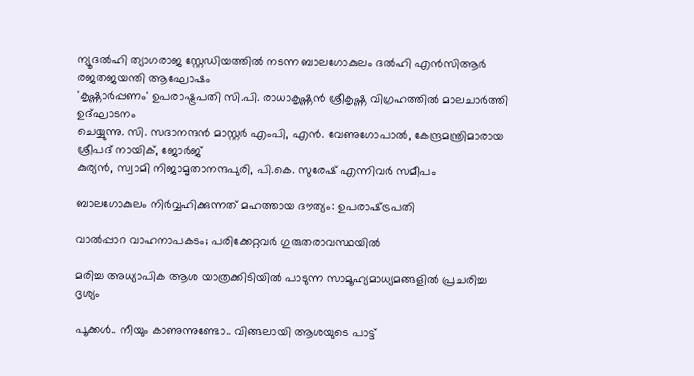ന്യൂദല്‍ഹി ത്യാഗരാജ സ്റ്റേഡിയത്തില്‍ നടന്ന ബാലഗോകുലം ദല്‍ഹി എന്‍സിആര്‍ രജതജയന്തി ആഘോഷം
'കൃഷ്ണാര്‍പ്പണം' ഉപരാഷ്ട്രപതി സി.പി. രാധാകൃഷ്ണന്‍ ശ്രീകൃഷ്ണ വിഗ്രഹത്തില്‍ മാലചാര്‍ത്തി ഉദ്ഘാടനം
ചെയ്യുന്നു. സി. സദാനന്ദന്‍ മാസ്റ്റര്‍ എംപി, എന്‍. വേണുഗോപാല്‍, കേന്ദ്രമന്ത്രിമാരായ ശ്രീപദ് നായിക്, ജോര്‍ജ്
കുര്യന്‍, സ്വാമി നിജാമൃതാനന്ദപുരി, പി.കെ. സുരേഷ് എന്നിവര്‍ സമീപം

ബാലഗോകുലം നിര്‍വ്വഹിക്കുന്നത് മഹത്തായ ദൗത്യം: ഉപരാഷ്‌ട്രപതി

വാല്‍പ്പാറ വാഹനാപകടം; പരിക്കേറ്റവര്‍ ഗുരുതരാവസ്ഥയില്‍

മരിച്ച അധ്യാപിക ആശ യാത്രക്കിടിയില്‍ പാടുന്ന സാമൂഹ്യമാധ്യമങ്ങളില്‍ പ്രചരിച്ച ദൃശ്യം

പൂക്കള്‍.. നീയും കാണുന്നുണ്ടോ.. വിങ്ങലായി ആശയുടെ പാട്ട്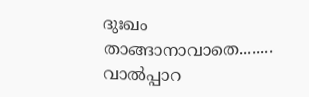ദുഃഖം താങ്ങാനാവാതെ........ വാല്‍പ്പാറ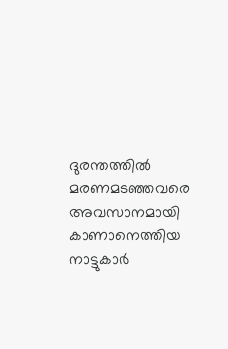ദുരന്തത്തില്‍ മരണമടഞ്ഞവരെ അവസാനമായി കാണാനെത്തിയ നാട്ടുകാര്‍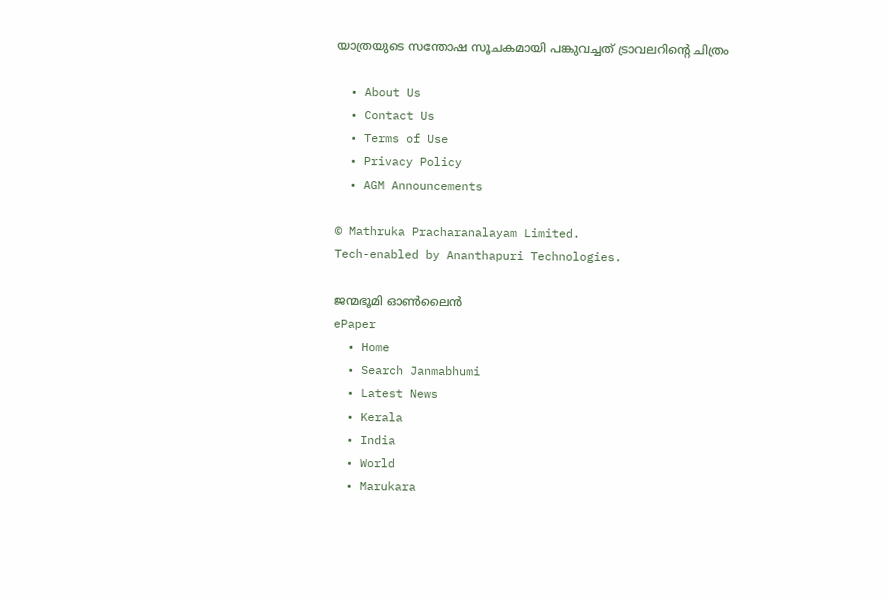യാത്രയുടെ സന്തോഷ സൂചകമായി പങ്കുവച്ചത് ട്രാവലറിന്റെ ചിത്രം

  • About Us
  • Contact Us
  • Terms of Use
  • Privacy Policy
  • AGM Announcements

© Mathruka Pracharanalayam Limited.
Tech-enabled by Ananthapuri Technologies.

ജന്മഭൂമി ഓണ്‍ലൈന്‍
ePaper
  • Home
  • Search Janmabhumi
  • Latest News
  • Kerala
  • India
  • World
  • Marukara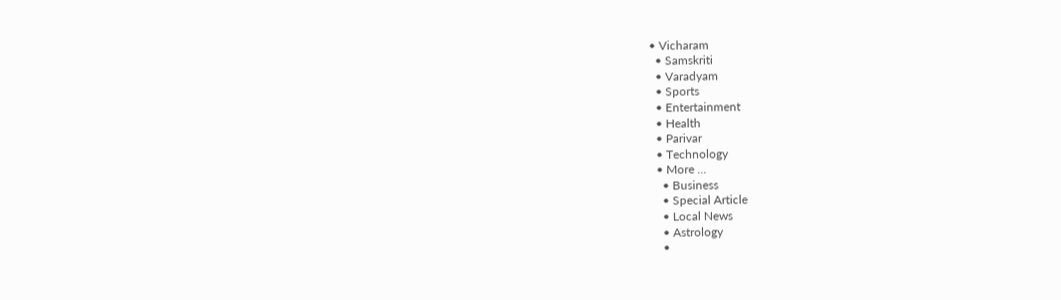• Vicharam
  • Samskriti
  • Varadyam
  • Sports
  • Entertainment
  • Health
  • Parivar
  • Technology
  • More …
    • Business
    • Special Article
    • Local News
    • Astrology
    •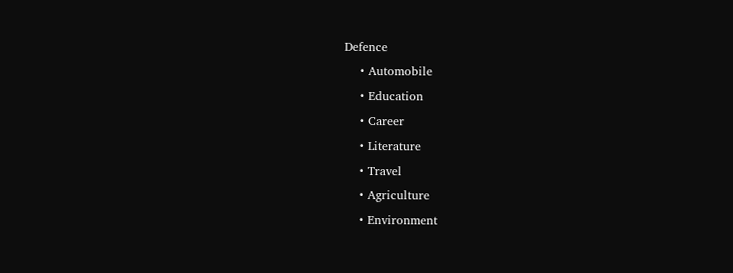Defence
    • Automobile
    • Education
    • Career
    • Literature
    • Travel
    • Agriculture
    • Environment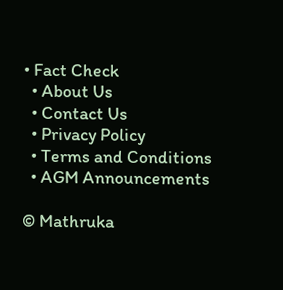• Fact Check
  • About Us
  • Contact Us
  • Privacy Policy
  • Terms and Conditions
  • AGM Announcements

© Mathruka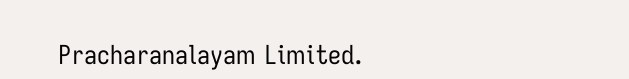Pracharanalayam Limited.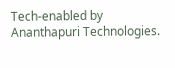Tech-enabled by Ananthapuri Technologies.